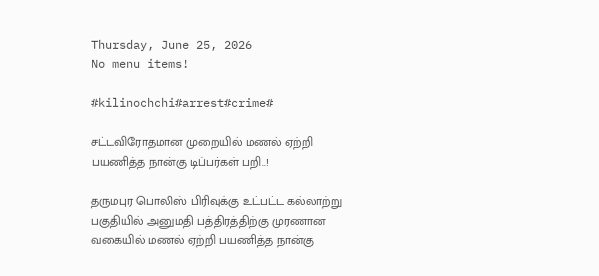Thursday, June 25, 2026
No menu items!

#kilinochchi#arrest#crime#

சட்டவிரோதமான முறையில் மணல் ஏற்றி பயணித்த நான்கு டிப்பர்கள் பறி..!

தருமபுர பொலிஸ் பிரிவுக்கு உட்பட்ட கல்லாற்று பகுதியில் அனுமதி பத்திரத்திற்கு முரணான வகையில் மணல் ஏற்றி பயணித்த நான்கு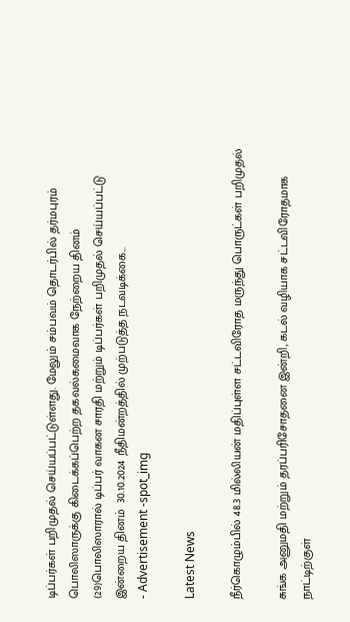டிப்பர்கள் பறிமுதல் செய்யப்பட்டுள்ளது. மேலும் சம்பவம் தொடர்பில் தர்மபுரம் பொலிஸாருக்கு கிடைக்கப்பெற்ற தகவல்கமைவாக நேற்றைய தினம் (29)பொலிஸாரால் டிப்பர் வாகன சாரதி மற்றும் டிப்பர்கள் பறிமுதல் செய்யப்பட்டு  இன்றைய தினம்  30.10.2024 நீதிமன்றத்தில் முற்படுத்த நடவடிக்கை...
- Advertisement -spot_img

Latest News

நீர்கொழும்பில் 48.3 மில்லியன் மதிப்புள்ள சட்டவிரோத மருந்து பொருட்கள் பறிமுதல்

சுங்க அனுமதி மற்றும் தரப்பரிசோதனை இன்றி, கடல் வழியாக சட்டவிரோதமாக நாட்டிற்குள்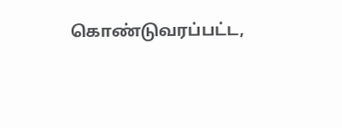கொண்டுவரப்பட்ட,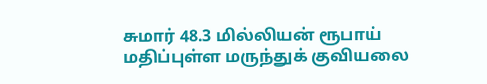சுமார் 48.3 மில்லியன் ரூபாய் மதிப்புள்ள மருந்துக் குவியலை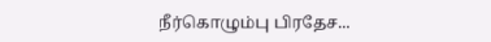நீர்கொழும்பு பிரதேச...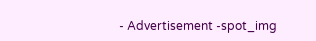- Advertisement -spot_img